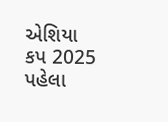એશિયા કપ 2025 પહેલા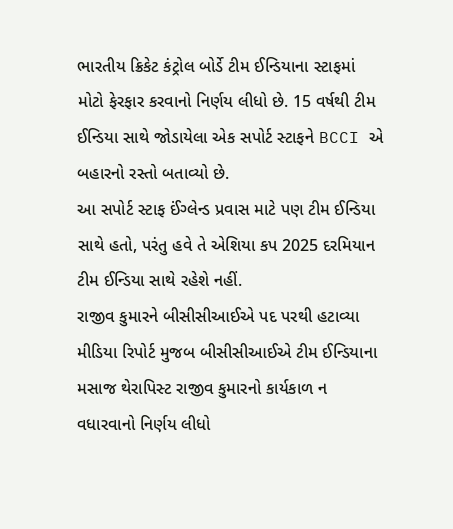ભારતીય ક્રિકેટ કંટ્રોલ બોર્ડે ટીમ ઈન્ડિયાના સ્ટાફમાં મોટો ફેરફાર કરવાનો નિર્ણય લીધો છે. 15 વર્ષથી ટીમ ઈન્ડિયા સાથે જોડાયેલા એક સપોર્ટ સ્ટાફને BCCI એ બહારનો રસ્તો બતાવ્યો છે.
આ સપોર્ટ સ્ટાફ ઈંગ્લેન્ડ પ્રવાસ માટે પણ ટીમ ઈન્ડિયા સાથે હતો, પરંતુ હવે તે એશિયા કપ 2025 દરમિયાન ટીમ ઈન્ડિયા સાથે રહેશે નહીં.
રાજીવ કુમારને બીસીસીઆઈએ પદ પરથી હટાવ્યા
મીડિયા રિપોર્ટ મુજબ બીસીસીઆઈએ ટીમ ઈન્ડિયાના મસાજ થેરાપિસ્ટ રાજીવ કુમારનો કાર્યકાળ ન વધારવાનો નિર્ણય લીધો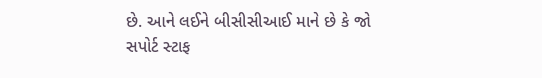છે. આને લઈને બીસીસીઆઈ માને છે કે જો સપોર્ટ સ્ટાફ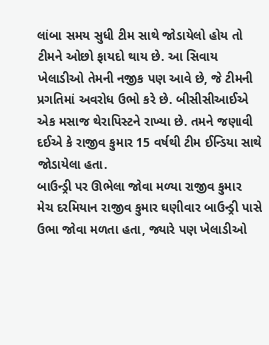લાંબા સમય સુધી ટીમ સાથે જોડાયેલો હોય તો ટીમને ઓછો ફાયદો થાય છે. આ સિવાય ખેલાડીઓ તેમની નજીક પણ આવે છે, જે ટીમની પ્રગતિમાં અવરોધ ઉભો કરે છે. બીસીસીઆઈએ એક મસાજ થેરાપિસ્ટને રાખ્યા છે. તમને જણાવી દઈએ કે રાજીવ કુમાર 15 વર્ષથી ટીમ ઈન્ડિયા સાથે જોડાયેલા હતા.
બાઉન્ડ્રી પર ઊભેલા જોવા મળ્યા રાજીવ કુમાર
મેચ દરમિયાન રાજીવ કુમાર ઘણીવાર બાઉન્ડ્રી પાસે ઉભા જોવા મળતા હતા, જ્યારે પણ ખેલાડીઓ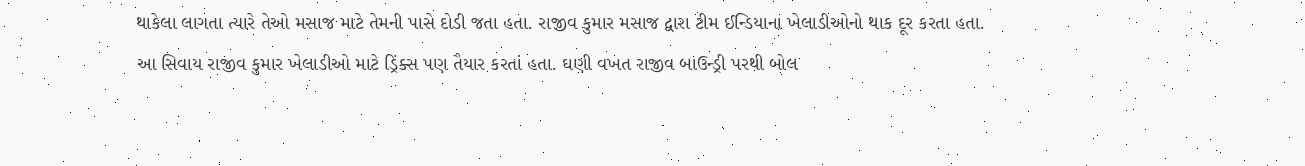થાકેલા લાગતા ત્યારે તેઓ મસાજ માટે તેમની પાસે દોડી જતા હતા. રાજીવ કુમાર મસાજ દ્વારા ટીમ ઈન્ડિયાના ખેલાડીઓનો થાક દૂર કરતા હતા.
આ સિવાય રાજીવ કુમાર ખેલાડીઓ માટે ડ્રિંક્સ પણ તૈયાર કરતાં હતા. ઘણી વખત રાજીવ બાઉન્ડ્રી પરથી બોલ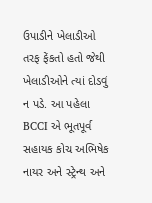ઉપાડીને ખેલાડીઓ તરફ ફેંકતો હતો જેથી ખેલાડીઓને ત્યાં દોડવું ન પડે. આ પહેલા BCCI એ ભૂતપૂર્વ સહાયક કોચ અભિષેક નાયર અને સ્ટ્રેન્થ અને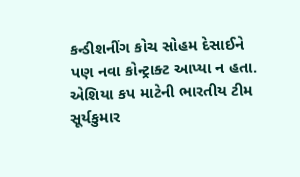કન્ડીશનીંગ કોચ સોહમ દેસાઈને પણ નવા કોન્ટ્રાક્ટ આપ્યા ન હતા.
એશિયા કપ માટેની ભારતીય ટીમ
સૂર્યકુમાર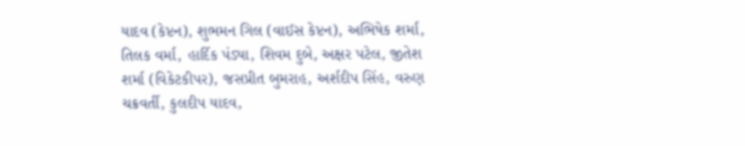યાદવ (કેપ્ટન), શુભમન ગિલ (વાઈસ કેપ્ટન), અભિષેક શર્મા, તિલક વર્મા, હાર્દિક પંડ્યા, શિવમ દુબે, અક્ષર પટેલ, જીતેશ શર્મા (વિકેટકીપર), જસપ્રીત બુમરાહ, અર્શદીપ સિંહ, વરુણ ચક્રવર્તી, કુલદીપ યાદવ,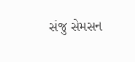સંજુ સેમસન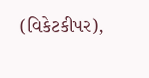(વિકેટકીપર),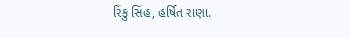રિંકુ સિંહ, હર્ષિત રાણા.